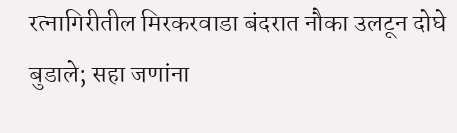रत्नागिरीतील मिरकरवाडा बंदरात नौका उलटून दोघे बुडाले; सहा जणांना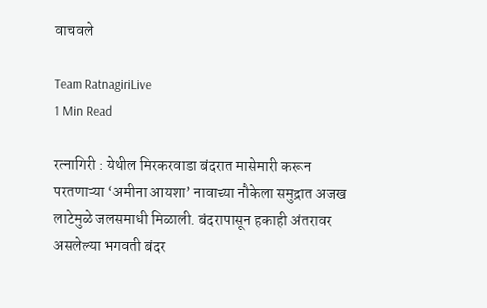वाचवले

Team RatnagiriLive
1 Min Read

रत्नागिरी : येथील मिरकरवाडा बंदरात मासेमारी करून परतणाऱ्या ‘अमीना आयशा’ नावाच्या नौकेला समुद्रात अजख लाटेमुळे जलसमाधी मिळाली. बंदरापासून हकाही अंतरावर असलेल्या भगवती बंदर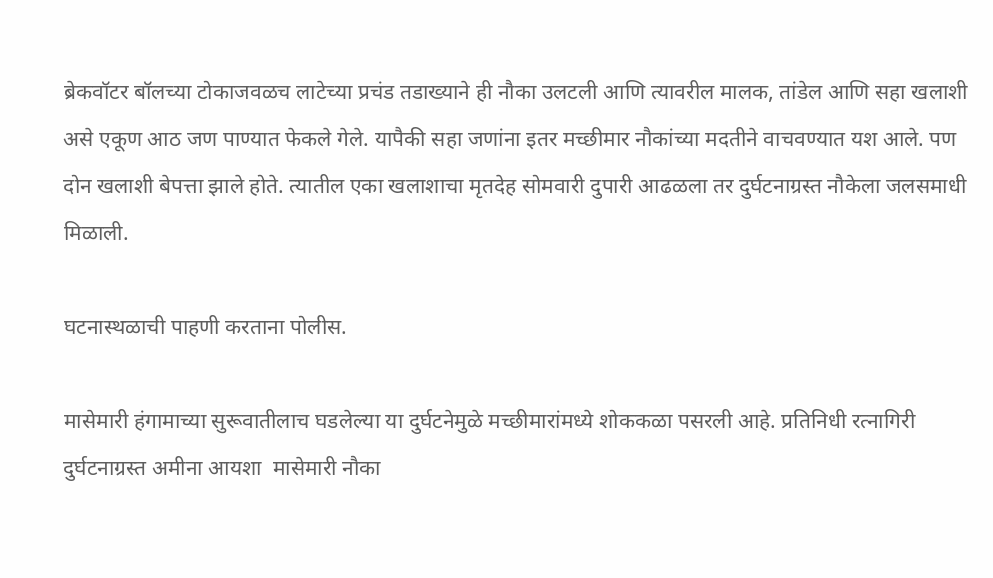ब्रेकवॉटर बॉलच्या टोकाजवळच लाटेच्या प्रचंड तडाख्याने ही नौका उलटली आणि त्यावरील मालक, तांडेल आणि सहा खलाशी असे एकूण आठ जण पाण्यात फेकले गेले. यापैकी सहा जणांना इतर मच्छीमार नौकांच्या मदतीने वाचवण्यात यश आले. पण दोन खलाशी बेपत्ता झाले होते. त्यातील एका खलाशाचा मृतदेह सोमवारी दुपारी आढळला तर दुर्घटनाग्रस्त नौकेला जलसमाधी मिळाली.

घटनास्थळाची पाहणी करताना पोलीस.

मासेमारी हंगामाच्या सुरूवातीलाच घडलेल्या या दुर्घटनेमुळे मच्छीमारांमध्ये शोककळा पसरली आहे. प्रतिनिधी रत्नागिरी दुर्घटनाग्रस्त अमीना आयशा  मासेमारी नौका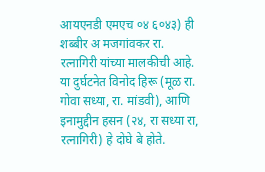आयएनडी एमएच ०४ ६०४३) ही शब्बीर अ मजगांवकर रा. रत्नागिरी यांच्या मालकीची आहे. या दुर्घटनेत विनोद हिरू (मूळ रा. गोवा सध्या, रा. मांडवी), आणि इनामुद्दीन हसन (२४, रा सध्या रा, रत्नागिरी) हे दोघे बे होते.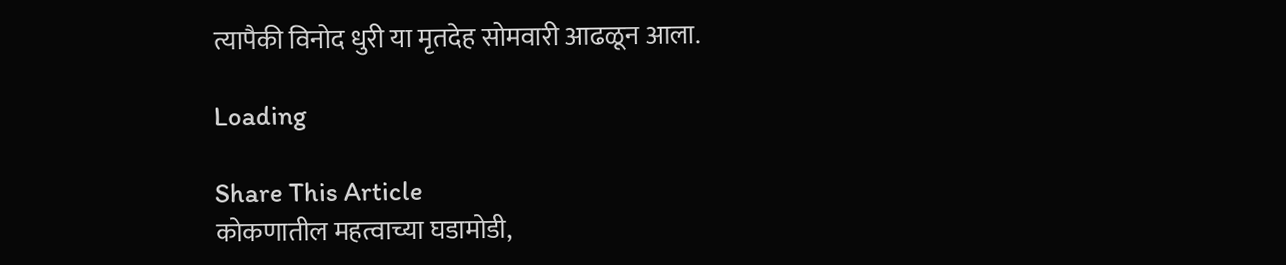त्यापैकी विनोद धुरी या मृतदेह सोमवारी आढळून आला.

Loading

Share This Article
कोकणातील महत्वाच्या घडामोडी,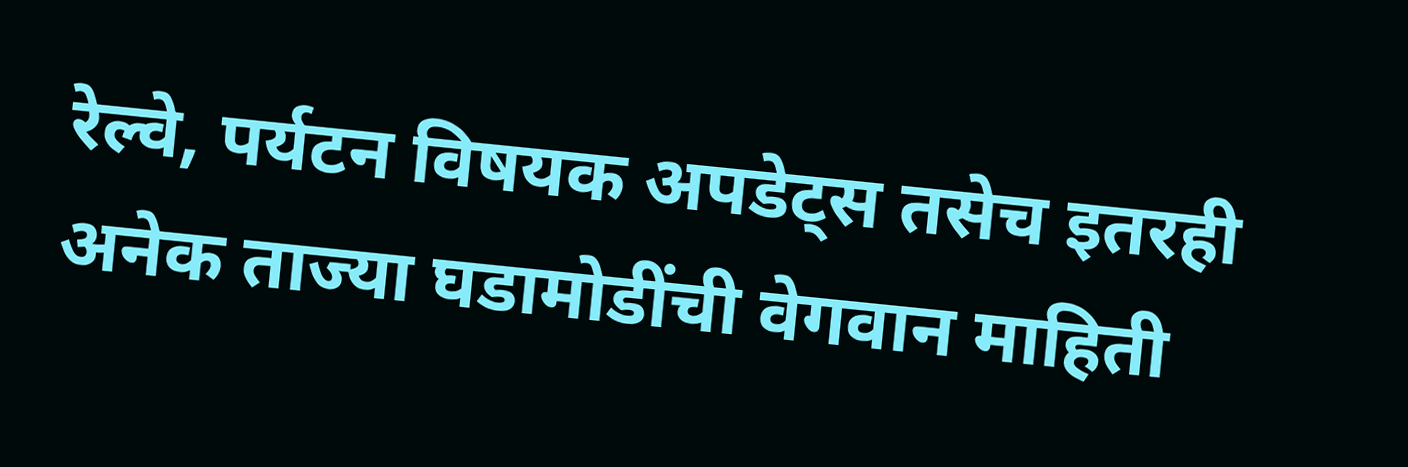रेल्वे, पर्यटन विषयक अपडेट्स तसेच इतरही अनेक ताज्या घडामोडींची वेगवान माहिती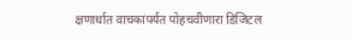क्षणार्धात वाचकांपर्यत पोहचवीणारा डिजिटल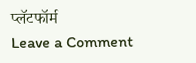प्लॅटफॉर्म
Leave a Comment